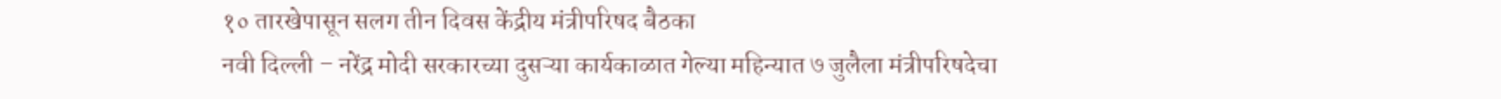१० तारखेपासून सलग तीन दिवस केंद्रीय मंत्रीपरिषद बैठका
नवी दिल्ली – नरेंद्र मोदी सरकारच्या दुसऱ्या कार्यकाळात गेल्या महिन्यात ७ जुलैला मंत्रीपरिषदेचा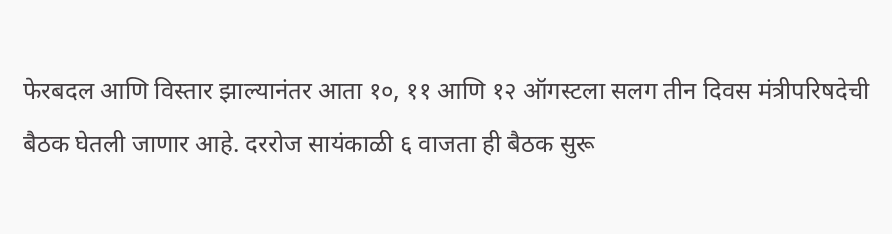फेरबदल आणि विस्तार झाल्यानंतर आता १०, ११ आणि १२ ऑगस्टला सलग तीन दिवस मंत्रीपरिषदेची बैठक घेतली जाणार आहे. दररोज सायंकाळी ६ वाजता ही बैठक सुरू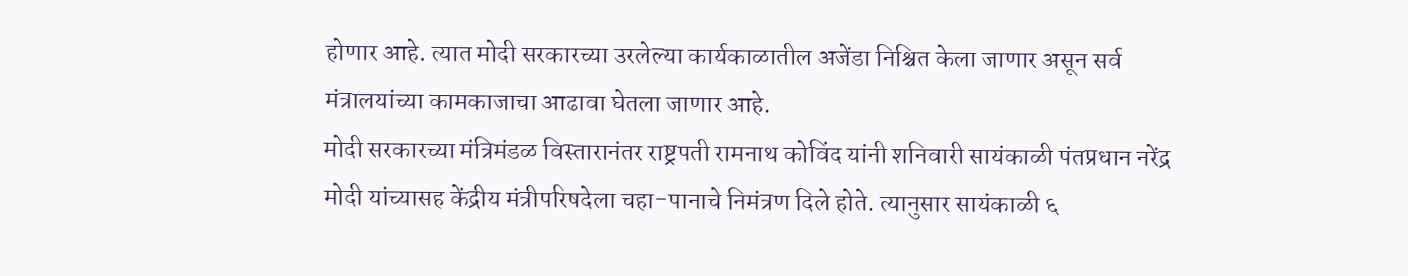होणार आहे. त्यात मोदी सरकारच्या उरलेल्या कार्यकाळातील अजेंडा निश्चित केला जाणार असून सर्व मंत्रालयांच्या कामकाजाचा आढावा घेतला जाणार आहे.
मोदी सरकारच्या मंत्रिमंडळ विस्तारानंतर राष्ट्रपती रामनाथ कोविंद यांनी शनिवारी सायंकाळी पंतप्रधान नरेंद्र मोदी यांच्यासह केंद्रीय मंत्रीपरिषदेला चहा-पानाचे निमंत्रण दिले होते. त्यानुसार सायंकाळी ६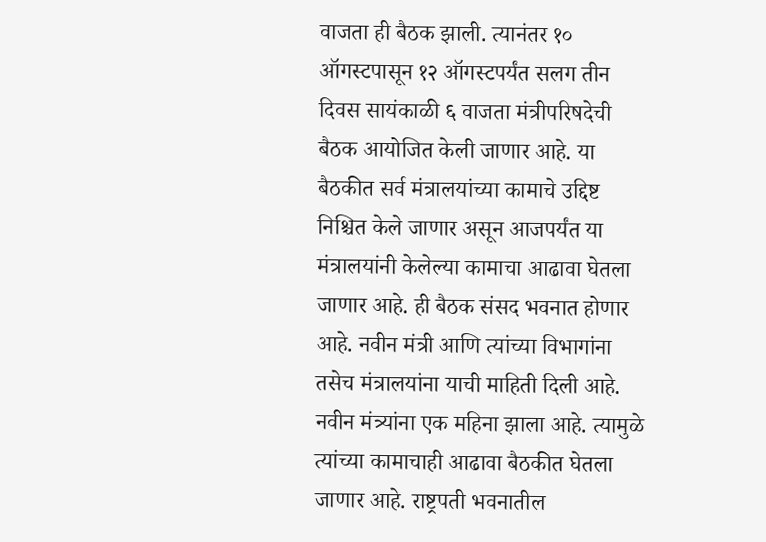वाजता ही बैठक झाली. त्यानंतर १० ऑगस्टपासून १२ ऑगस्टपर्यंत सलग तीन दिवस सायंकाळी ६ वाजता मंत्रीपरिषदेची बैठक आयोजित केली जाणार आहे. या बैठकीत सर्व मंत्रालयांच्या कामाचे उद्दिष्ट निश्चित केले जाणार असून आजपर्यंत या मंत्रालयांनी केलेल्या कामाचा आढावा घेतला जाणार आहे. ही बैठक संसद भवनात होणार आहे. नवीन मंत्री आणि त्यांच्या विभागांना तसेच मंत्रालयांना याची माहिती दिली आहे. नवीन मंत्र्यांना एक महिना झाला आहे. त्यामुळे त्यांच्या कामाचाही आढावा बैठकीत घेतला जाणार आहे. राष्ट्रपती भवनातील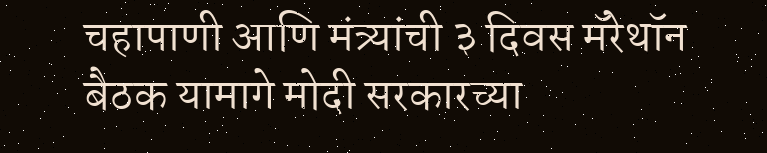चहापाणी आणि मंत्र्यांची ३ दिवस मॅरेथॉन बैठक यामागे मोदी सरकारच्या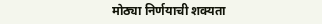मोठ्या निर्णयाची शक्यता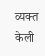व्यक्त केली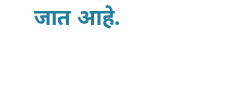जात आहे.